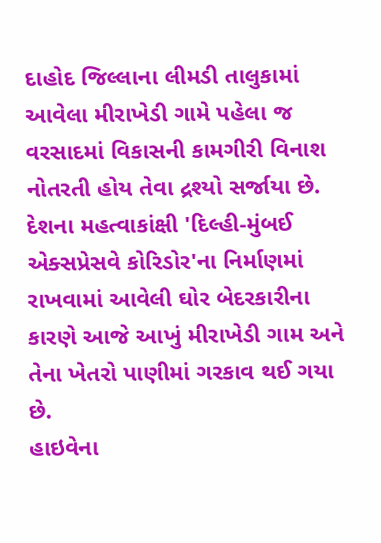દાહોદ જિલ્લાના લીમડી તાલુકામાં આવેલા મીરાખેડી ગામે પહેલા જ વરસાદમાં વિકાસની કામગીરી વિનાશ નોતરતી હોય તેવા દ્રશ્યો સર્જાયા છે. દેશના મહત્વાકાંક્ષી 'દિલ્હી-મુંબઈ એક્સપ્રેસવે કોરિડોર'ના નિર્માણમાં રાખવામાં આવેલી ઘોર બેદરકારીના કારણે આજે આખું મીરાખેડી ગામ અને તેના ખેતરો પાણીમાં ગરકાવ થઈ ગયા છે.
હાઇવેના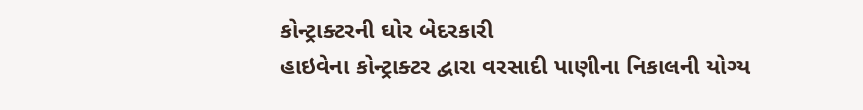કોન્ટ્રાક્ટરની ઘોર બેદરકારી
હાઇવેના કોન્ટ્રાક્ટર દ્વારા વરસાદી પાણીના નિકાલની યોગ્ય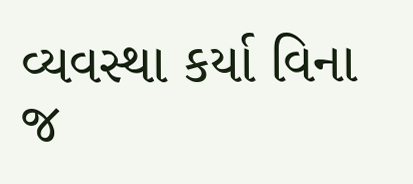વ્યવસ્થા કર્યા વિના જ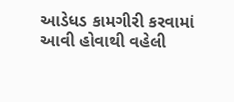આડેધડ કામગીરી કરવામાં આવી હોવાથી વહેલી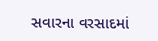સવારના વરસાદમાં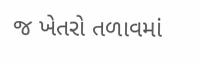જ ખેતરો તળાવમાં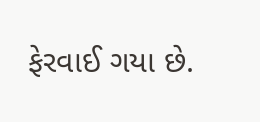ફેરવાઈ ગયા છે.